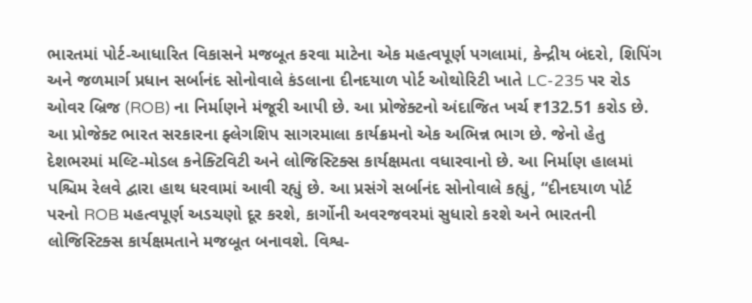ભારતમાં પોર્ટ-આધારિત વિકાસને મજબૂત કરવા માટેના એક મહત્વપૂર્ણ પગલામાં, કેન્દ્રીય બંદરો, શિપિંગ અને જળમાર્ગ પ્રધાન સર્બાનંદ સોનોવાલે કંડલાના દીનદયાળ પોર્ટ ઓથોરિટી ખાતે LC-235 પર રોડ ઓવર બ્રિજ (ROB) ના નિર્માણને મંજૂરી આપી છે. આ પ્રોજેક્ટનો અંદાજિત ખર્ચ ₹132.51 કરોડ છે.
આ પ્રોજેક્ટ ભારત સરકારના ફ્લેગશિપ સાગરમાલા કાર્યક્રમનો એક અભિન્ન ભાગ છે. જેનો હેતુ દેશભરમાં મલ્ટિ-મોડલ કનેક્ટિવિટી અને લોજિસ્ટિક્સ કાર્યક્ષમતા વધારવાનો છે. આ નિર્માણ હાલમાં પશ્ચિમ રેલવે દ્વારા હાથ ધરવામાં આવી રહ્યું છે. આ પ્રસંગે સર્બાનંદ સોનોવાલે કહ્યું, “દીનદયાળ પોર્ટ પરનો ROB મહત્વપૂર્ણ અડચણો દૂર કરશે, કાર્ગોની અવરજવરમાં સુધારો કરશે અને ભારતની લોજિસ્ટિક્સ કાર્યક્ષમતાને મજબૂત બનાવશે. વિશ્વ-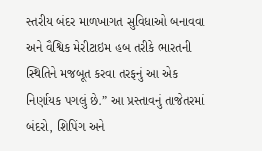સ્તરીય બંદર માળખાગત સુવિધાઓ બનાવવા અને વૈશ્વિક મેરીટાઇમ હબ તરીકે ભારતની સ્થિતિને મજબૂત કરવા તરફનું આ એક નિર્ણાયક પગલું છે.” આ પ્રસ્તાવનું તાજેતરમાં બંદરો, શિપિંગ અને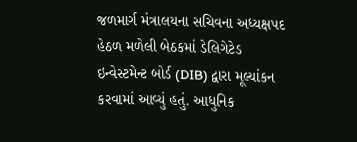જળમાર્ગ મંત્રાલયના સચિવના અધ્યક્ષપદ હેઠળ મળેલી બેઠકમાં ડેલિગેટેડ ઇન્વેસ્ટમેન્ટ બોર્ડ (DIB) દ્વારા મૂલ્યાંકન કરવામાં આવ્યું હતું. આધુનિક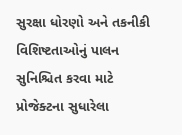સુરક્ષા ધોરણો અને તકનીકી વિશિષ્ટતાઓનું પાલન સુનિશ્ચિત કરવા માટે પ્રોજેક્ટના સુધારેલા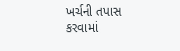ખર્ચની તપાસ કરવામાં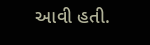આવી હતી.